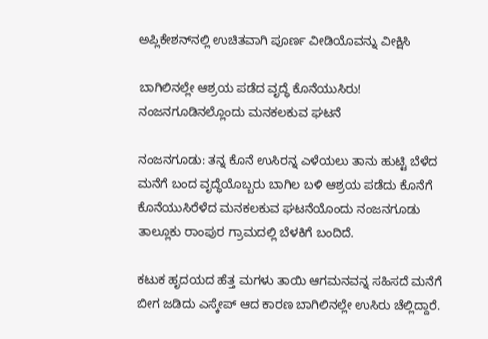ಅಪ್ಲಿಕೇಶನ್‌ನಲ್ಲಿ ಉಚಿತವಾಗಿ ಪೂರ್ಣ ವೀಡಿಯೊವನ್ನು ವೀಕ್ಷಿಸಿ

ಬಾಗಿಲಿನಲ್ಲೇ ಆಶ್ರಯ ಪಡೆದ ವೃದ್ಧೆ ಕೊನೆಯುಸಿರು! ನಂಜನಗೂಡಿನಲ್ಲೊಂದು ಮನಕಲಕುವ ಘಟನೆ

ನಂಜನಗೂಡು: ತನ್ನ ಕೊನೆ ಉಸಿರನ್ನ ಎಳೆಯಲು ತಾನು ಹುಟ್ಟಿ ಬೆಳೆದ ಮನೆಗೆ ಬಂದ ವೃದ್ಧೆಯೊಬ್ಬರು ಬಾಗಿಲ ಬಳಿ ಆಶ್ರಯ ಪಡೆದು ಕೊನೆಗೆ ಕೊನೆಯುಸಿರೆಳೆದ ಮನಕಲಕುವ ಘಟನೆಯೊಂದು ನಂಜನಗೂಡು ತಾಲ್ಲೂಕು ರಾಂಪುರ ಗ್ರಾಮದಲ್ಲಿ ಬೆಳಕಿಗೆ ಬಂದಿದೆ.

ಕಟುಕ ಹೃದಯದ ಹೆತ್ತ ಮಗಳು ತಾಯಿ ಆಗಮನವನ್ನ ಸಹಿಸದೆ ಮನೆಗೆ ಬೀಗ ಜಡಿದು ಎಸ್ಕೇಪ್ ಆದ ಕಾರಣ ಬಾಗಿಲಿನಲ್ಲೇ ಉಸಿರು ಚೆಲ್ಲಿದ್ದಾರೆ.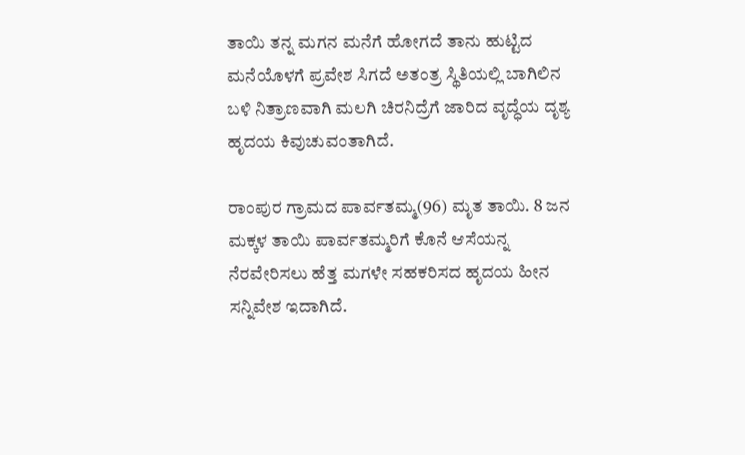ತಾಯಿ ತನ್ನ ಮಗನ ಮನೆಗೆ ಹೋಗದೆ ತಾನು ಹುಟ್ಟಿದ ಮನೆಯೊಳಗೆ ಪ್ರವೇಶ ಸಿಗದೆ ಅತಂತ್ರ ಸ್ಥಿತಿಯಲ್ಲಿ ಬಾಗಿಲಿನ ಬಳಿ ನಿತ್ರಾಣವಾಗಿ ಮಲಗಿ ಚಿರನಿದ್ರೆಗೆ ಜಾರಿದ ವೃದ್ಧೆಯ ದೃಶ್ಯ ಹೃದಯ ಕಿವುಚುವಂತಾಗಿದೆ.

ರಾಂಪುರ ಗ್ರಾಮದ ಪಾರ್ವತಮ್ಮ(96) ಮೃತ ತಾಯಿ. 8 ಜನ ಮಕ್ಕಳ ತಾಯಿ ಪಾರ್ವತಮ್ಮರಿಗೆ ಕೊನೆ ಆಸೆಯನ್ನ ನೆರವೇರಿಸಲು ಹೆತ್ತ ಮಗಳೇ ಸಹಕರಿಸದ ಹೃದಯ ಹೀನ ಸನ್ನಿವೇಶ ಇದಾಗಿದೆ.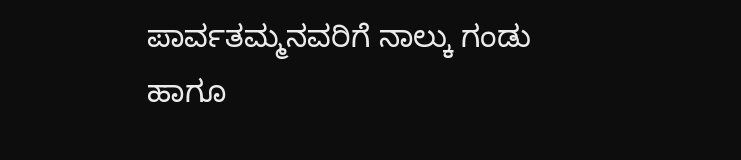ಪಾರ್ವತಮ್ಮನವರಿಗೆ ನಾಲ್ಕು ಗಂಡು ಹಾಗೂ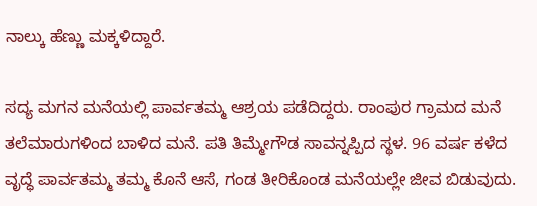ನಾಲ್ಕು ಹೆಣ್ಣು ಮಕ್ಕಳಿದ್ದಾರೆ.

ಸದ್ಯ ಮಗನ ಮನೆಯಲ್ಲಿ ಪಾರ್ವತಮ್ಮ ಆಶ್ರಯ ಪಡೆದಿದ್ದರು. ರಾಂಪುರ ಗ್ರಾಮದ ಮನೆ ತಲೆಮಾರುಗಳಿಂದ ಬಾಳಿದ ಮನೆ. ಪತಿ ತಿಮ್ಮೇಗೌಡ ಸಾವನ್ನಪ್ಪಿದ ಸ್ಥಳ. 96 ವರ್ಷ ಕಳೆದ ವೃದ್ಧೆ ಪಾರ್ವತಮ್ಮ ತಮ್ಮ ಕೊನೆ ಆಸೆ, ಗಂಡ ತೀರಿಕೊಂಡ ಮನೆಯಲ್ಲೇ ಜೀವ ಬಿಡುವುದು.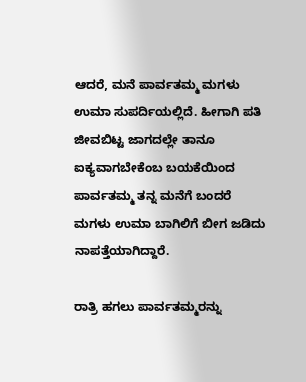ಆದರೆ, ಮನೆ ಪಾರ್ವತಮ್ಮ ಮಗಳು ಉಮಾ ಸುಪರ್ದಿಯಲ್ಲಿದೆ. ಹೀಗಾಗಿ ಪತಿ ಜೀವಬಿಟ್ಟ ಜಾಗದಲ್ಲೇ ತಾನೂ ಐಕ್ಯವಾಗಬೇಕೆಂಬ ಬಯಕೆಯಿಂದ ಪಾರ್ವತಮ್ಮ ತನ್ನ ಮನೆಗೆ ಬಂದರೆ ಮಗಳು ಉಮಾ ಬಾಗಿಲಿಗೆ ಬೀಗ ಜಡಿದು ನಾಪತ್ತೆಯಾಗಿದ್ದಾರೆ.

ರಾತ್ರಿ ಹಗಲು ಪಾರ್ವತಮ್ಮರನ್ನು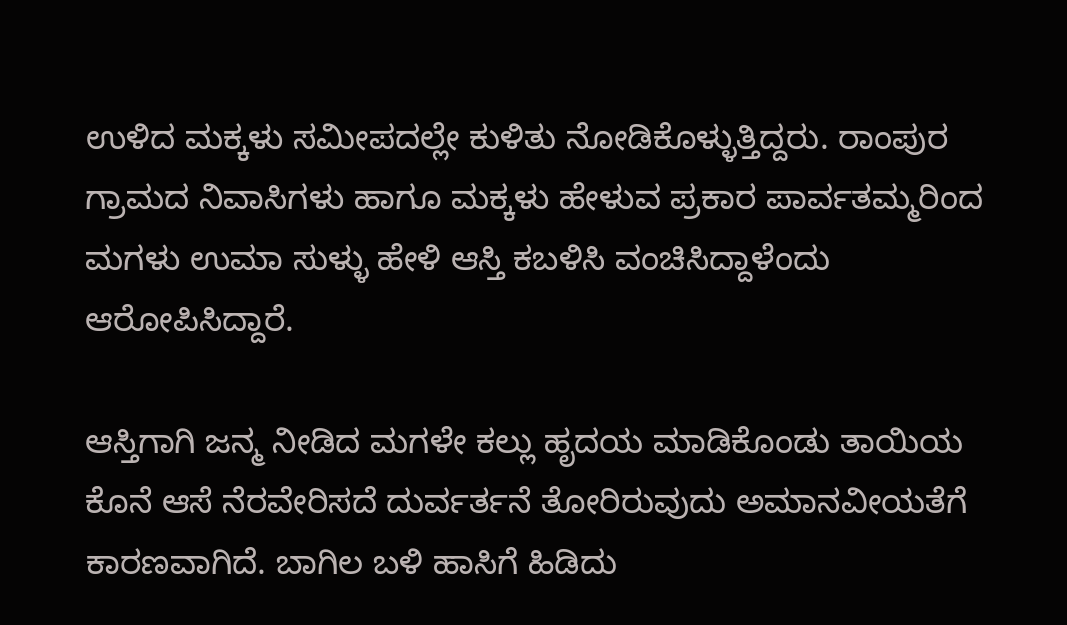ಉಳಿದ ಮಕ್ಕಳು ಸಮೀಪದಲ್ಲೇ ಕುಳಿತು ನೋಡಿಕೊಳ್ಳುತ್ತಿದ್ದರು. ರಾಂಪುರ ಗ್ರಾಮದ ನಿವಾಸಿಗಳು ಹಾಗೂ ಮಕ್ಕಳು ಹೇಳುವ ಪ್ರಕಾರ ಪಾರ್ವತಮ್ಮರಿಂದ ಮಗಳು ಉಮಾ ಸುಳ್ಳು ಹೇಳಿ ಆಸ್ತಿ ಕಬಳಿಸಿ ವಂಚಿಸಿದ್ದಾಳೆಂದು ಆರೋಪಿಸಿದ್ದಾರೆ.

ಆಸ್ತಿಗಾಗಿ ಜನ್ಮ ನೀಡಿದ ಮಗಳೇ ಕಲ್ಲು ಹೃದಯ ಮಾಡಿಕೊಂಡು ತಾಯಿಯ ಕೊನೆ ಆಸೆ ನೆರವೇರಿಸದೆ ದುರ್ವರ್ತನೆ ತೋರಿರುವುದು ಅಮಾನವೀಯತೆಗೆ ಕಾರಣವಾಗಿದೆ. ಬಾಗಿಲ ಬಳಿ ಹಾಸಿಗೆ ಹಿಡಿದು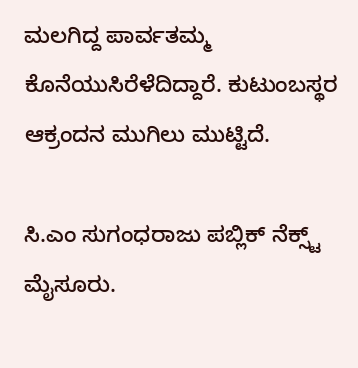ಮಲಗಿದ್ದ ಪಾರ್ವತಮ್ಮ ಕೊನೆಯುಸಿರೆಳೆದಿದ್ದಾರೆ. ಕುಟುಂಬಸ್ಥರ ಆಕ್ರಂದನ ಮುಗಿಲು ಮುಟ್ಟಿದೆ.

ಸಿ.ಎಂ ಸುಗಂಧರಾಜು ಪಬ್ಲಿಕ್ ನೆಕ್ಸ್ಟ್ ಮೈಸೂರು.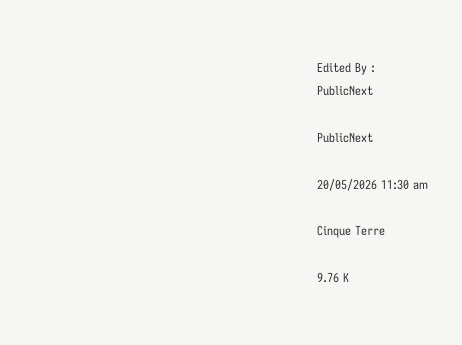Edited By :
PublicNext

PublicNext

20/05/2026 11:30 am

Cinque Terre

9.76 K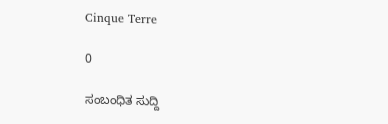Cinque Terre

0

ಸಂಬಂಧಿತ ಸುದ್ದಿ